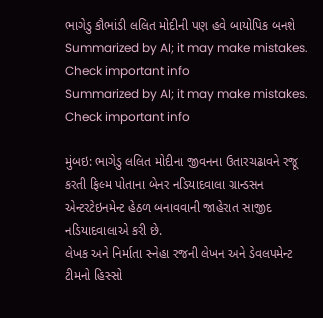ભાગેડુ કૌભાંડી લલિત મોદીની પણ હવે બાયોપિક બનશે
Summarized by AI; it may make mistakes. Check important info
Summarized by AI; it may make mistakes. Check important info

મુંબઇ: ભાગેડુ લલિત મોદીના જીવનના ઉતારચઢાવને રજૂ કરતી ફિલ્મ પોતાના બેનર નડિયાદવાલા ગ્રાન્ડસન એન્ટરટેઇનમેન્ટ હેઠળ બનાવવાની જાહેરાત સાજીદ નડિયાદવાલાએ કરી છે.
લેખક અને નિર્માતા સ્નેહા રજની લેખન અને ડેવલપમેન્ટ ટીમનો હિસ્સો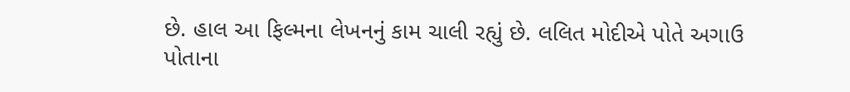છે. હાલ આ ફિલ્મના લેખનનું કામ ચાલી રહ્યું છે. લલિત મોદીએ પોતે અગાઉ પોતાના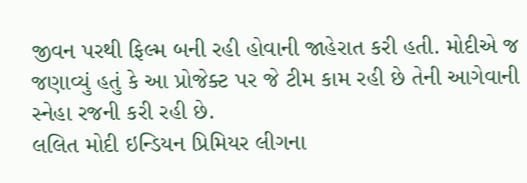જીવન પરથી ફિલ્મ બની રહી હોવાની જાહેરાત કરી હતી. મોદીએ જ જણાવ્યું હતું કે આ પ્રોજેક્ટ પર જે ટીમ કામ રહી છે તેની આગેવાની સ્નેહા રજની કરી રહી છે.
લલિત મોદી ઇન્ડિયન પ્રિમિયર લીગના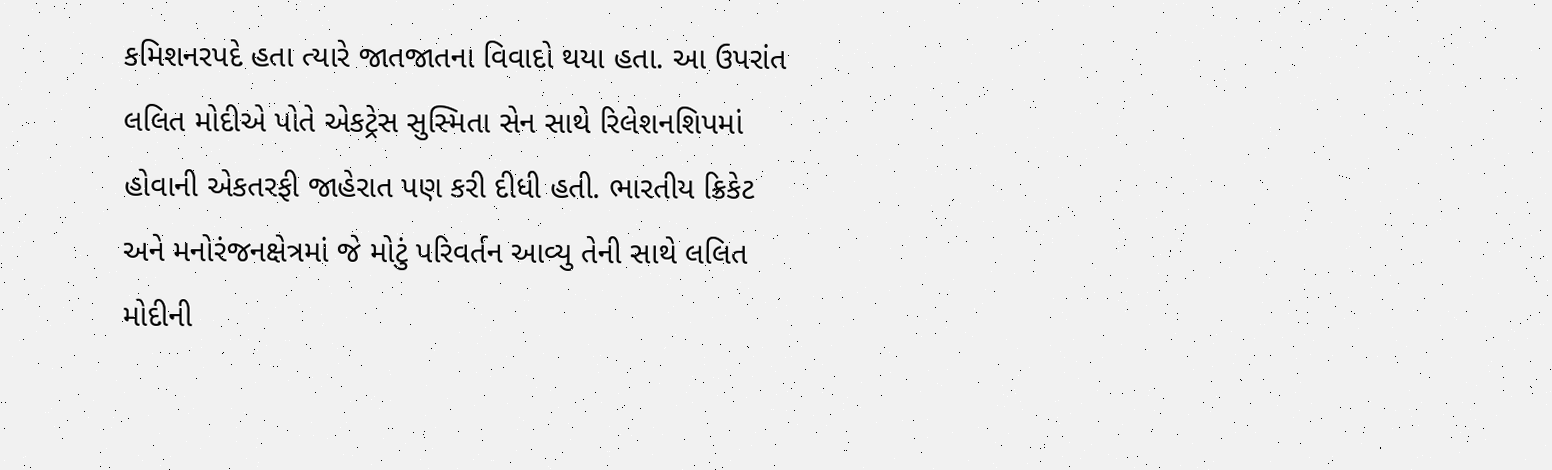કમિશનરપદે હતા ત્યારે જાતજાતના વિવાદો થયા હતા. આ ઉપરાંત લલિત મોદીએ પોતે એકટ્રેસ સુસ્મિતા સેન સાથે રિલેશનશિપમાં હોવાની એકતરફી જાહેરાત પણ કરી દીધી હતી. ભારતીય ક્રિકેટ અને મનોરંજનક્ષેત્રમાં જે મોટું પરિવર્તન આવ્યુ તેની સાથે લલિત મોદીની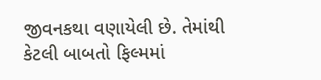જીવનકથા વણાયેલી છે. તેમાંથી કેટલી બાબતો ફિલ્મમાં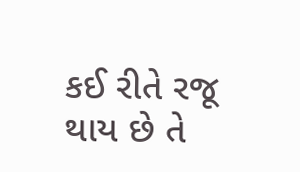કઈ રીતે રજૂ થાય છે તે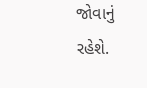જોવાનું રહેશે.